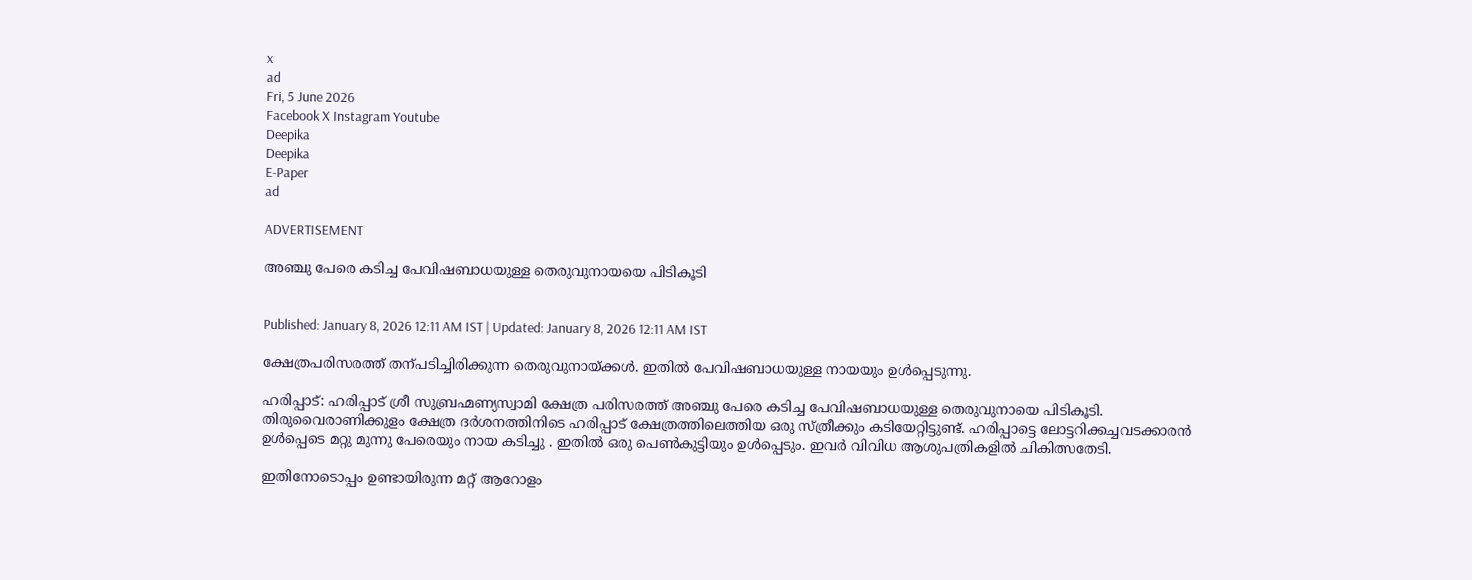x
ad
Fri, 5 June 2026
Facebook X Instagram Youtube
Deepika
Deepika
E-Paper
ad

ADVERTISEMENT

അഞ്ചു പേരെ കടിച്ച പേവിഷബാധയുള്ള തെരുവുനായയെ പിടികൂടി


Published: January 8, 2026 12:11 AM IST | Updated: January 8, 2026 12:11 AM IST

ക്ഷേത്രപരിസരത്ത് തന്പടിച്ചിരിക്കുന്ന തെരുവുനായ്ക്കൾ. ഇതിൽ പേവിഷബാധയുള്ള നായയും ഉൾപ്പെടുന്നു.

ഹരിപ്പാട്: ഹരിപ്പാട് ശ്രീ സുബ്രഹ്മണ്യസ്വാമി ക്ഷേത്ര പരിസരത്ത് അഞ്ചു പേരെ കടിച്ച പേവിഷബാധയുള്ള തെരുവുനായെ പിടികൂടി. തിരുവൈരാണിക്കുളം ക്ഷേത്ര ദർശനത്തിനിടെ ഹരിപ്പാട് ക്ഷേത്രത്തിലെത്തിയ ഒരു സ്ത്രീക്കും കടിയേറ്റിട്ടുണ്ട്. ഹരിപ്പാട്ടെ ലോട്ടറിക്കച്ചവടക്കാരൻ ഉൾപ്പെടെ മറ്റു മുന്നു പേരെയും നായ കടിച്ചു . ഇതിൽ ഒരു പെൺകുട്ടിയും ഉൾപ്പെടും. ഇവർ വിവിധ ആശുപത്രികളിൽ ചികിത്സതേടി.

ഇതിനോടൊപ്പം ഉണ്ടായിരുന്ന മറ്റ് ആറോളം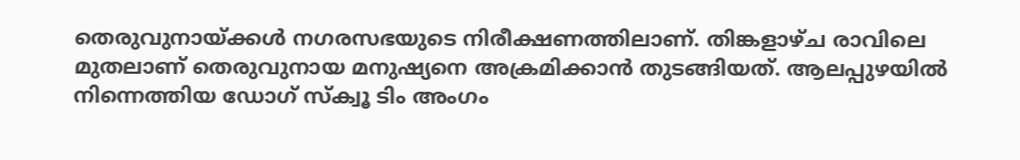തെരുവുനായ്ക്കൾ നഗരസഭയുടെ നിരീക്ഷണത്തിലാണ്. തിങ്കളാഴ്ച രാവിലെ മുതലാണ് തെരുവുനായ മനുഷ്യനെ അക്രമിക്കാൻ തുടങ്ങിയത്. ആലപ്പുഴയിൽ നിന്നെത്തിയ ഡോഗ് സ്ക്വൂ ടിം അംഗം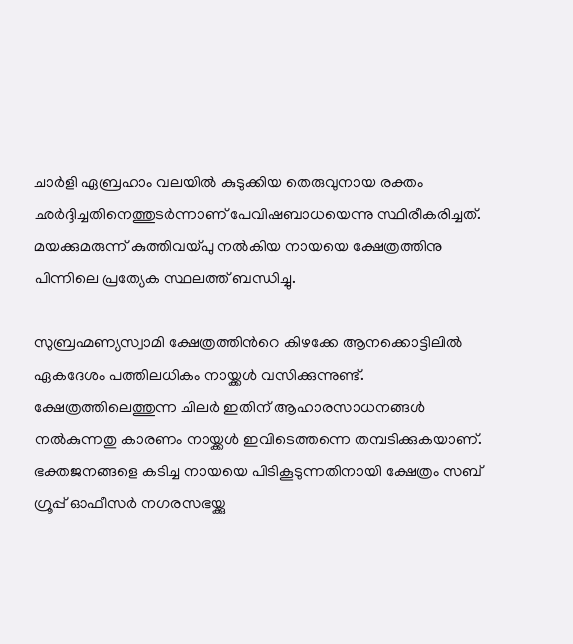ചാർളി ഏബ്രഹാം വലയിൽ കുടുക്കിയ തെരുവുനായ രക്തം ഛർദ്ദിച്ചതിനെത്തുടർന്നാണ് പേവിഷബാധയെന്നു സ്ഥിരീകരിച്ചത്. മയക്കുമരുന്ന് കുത്തിവയ്പു നൽകിയ നായയെ ക്ഷേത്രത്തിനു പിന്നിലെ പ്രത്യേക സ്ഥലത്ത് ബന്ധിച്ചു.

സുബ്രഹ്മണ്യസ്വാമി ക്ഷേത്രത്തിന്‍റെ കിഴക്കേ ആനക്കൊട്ടിലിൽ ഏകദേശം പത്തിലധികം നായ്ക്കൾ വസിക്കുന്നുണ്ട്. ക്ഷേത്രത്തിലെത്തുന്ന ചിലർ ഇതിന് ആഹാരസാധനങ്ങൾ നൽകുന്നതു കാരണം നായ്ക്കൾ ഇവിടെത്തന്നെ തമ്പടിക്കുകയാണ്. ഭക്തജനങ്ങളെ കടിച്ച നായയെ പിടികൂടുന്നതിനായി ക്ഷേത്രം സബ് ഗ്രൂപ്പ് ഓഫീസർ നഗരസഭയ്ക്കു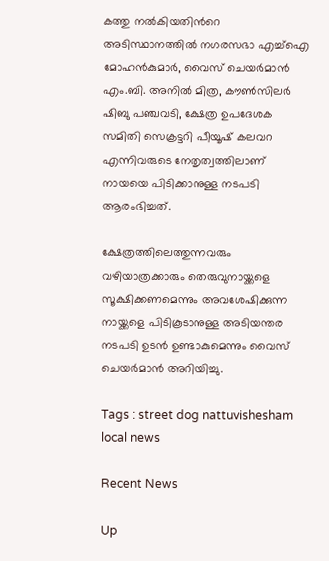കത്തു നൽകിയതിന്‍റെ അടിസ്ഥാനത്തിൽ നഗരസഭാ എച്ച്ഐ മോഹൻകുമാർ, വൈസ് ചെയർമാൻ എം.ബി. അനിൽ മിത്ര, കൗൺസിലർ ഷിബു പഞ്ചവടി, ക്ഷേത്ര ഉപദേശക സമിതി സെക്രട്ടറി പീയൂഷ് കലവറ എന്നിവരുടെ നേതൃത്വത്തിലാണ് നായയെ പിടിക്കാനുള്ള നടപടി ആരംഭിച്ചത്.

ക്ഷേത്രത്തിലെത്തുന്നവരും വഴിയാത്രക്കാരും തെരുവുനായ്ക്കളെ സൂക്ഷിക്കണമെന്നും അവശേഷിക്കുന്ന നായ്ക്കളെ പിടികൂടാനുള്ള അടിയന്തര നടപടി ഉടൻ ഉണ്ടാകുമെന്നും വൈസ് ചെയർമാൻ അറിയിച്ചു.

Tags : street dog nattuvishesham local news

Recent News

Up